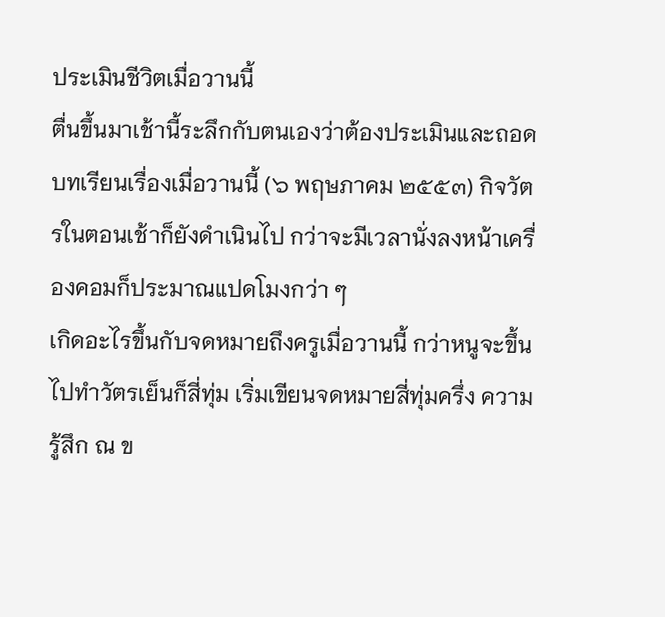ประเมินชีวิตเมื่อวานนี้
ตื่นขึ้นมาเช้านี้ระลึกกับตนเองว่าต้องประเมินและถอดบทเรียนเรื่องเมื่อวานนี้ (๖ พฤษภาคม ๒๕๕๓) กิจวัตรในตอนเช้าก็ยังดำเนินไป กว่าจะมีเวลานั่งลงหน้าเครื่องคอมก็ประมาณแปดโมงกว่า ๆ
เกิดอะไรขึ้นกับจดหมายถึงครูเมื่อวานนี้ กว่าหนูจะขึ้นไปทำวัตรเย็นก็สี่ทุ่ม เริ่มเขียนจดหมายสี่ทุ่มครึ่ง ความรู้สึก ณ ข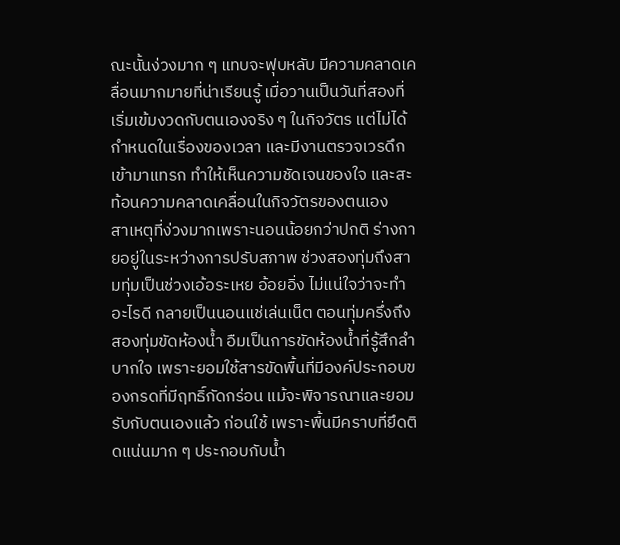ณะนั้นง่วงมาก ๆ แทบจะฟุบหลับ มีความคลาดเคลื่อนมากมายที่น่าเรียนรู้ เมื่อวานเป็นวันที่สองที่เริ่มเข้มงวดกับตนเองจริง ๆ ในกิจวัตร แต่ไม่ได้กำหนดในเรื่องของเวลา และมีงานตรวจเวรดึกเข้ามาแทรก ทำให้เห็นความชัดเจนของใจ และสะท้อนความคลาดเคลื่อนในกิจวัตรของตนเอง
สาเหตุที่ง่วงมากเพราะนอนน้อยกว่าปกติ ร่างกายอยู่ในระหว่างการปรับสภาพ ช่วงสองทุ่มถึงสามทุ่มเป็นช่วงเอ้อระเหย อ้อยอิ่ง ไม่แน่ใจว่าจะทำอะไรดี กลายเป็นนอนแช่เล่นเน็ต ตอนทุ่มครึ่งถึงสองทุ่มขัดห้องน้ำ อืมเป็นการขัดห้องน้ำที่รู้สึกลำบากใจ เพราะยอมใช้สารขัดพื้นที่มีองค์ประกอบของกรดที่มีฤทธิ์กัดกร่อน แม้จะพิจารณาและยอมรับกับตนเองแล้ว ก่อนใช้ เพราะพื้นมีคราบที่ยึดติดแน่นมาก ๆ ประกอบกับน้ำ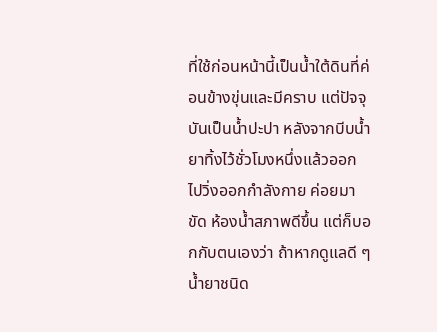ที่ใช้ก่อนหน้านี้เป็นน้ำใต้ดินที่ค่อนข้างขุ่นและมีคราบ แต่ปัจจุบันเป็นน้ำปะปา หลังจากบีบน้ำยาทิ้งไว้ชั่วโมงหนึ่งแล้วออกไปวิ่งออกกำลังกาย ค่อยมาขัด ห้องน้ำสภาพดีขึ้น แต่ก็บอกกับตนเองว่า ถ้าหากดูแลดี ๆ น้ำยาชนิด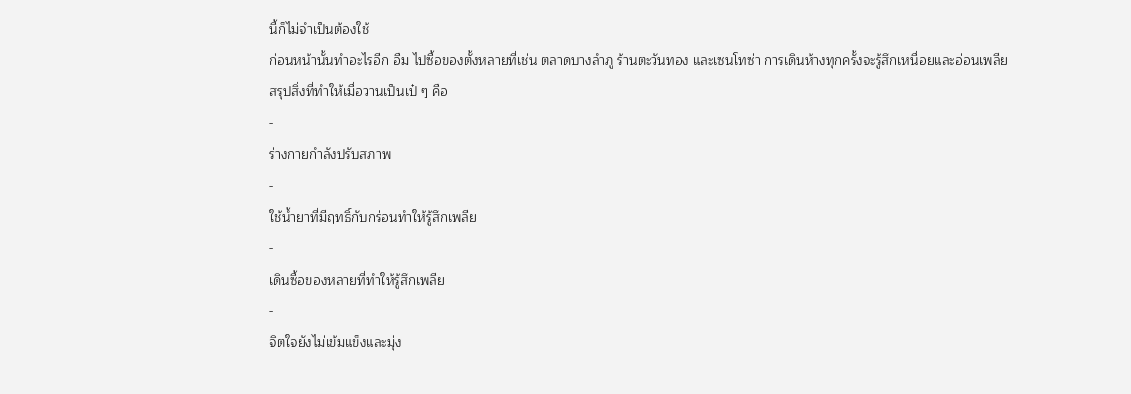นี้ก็ไม่จำเป็นต้องใช้
ก่อนหน้านั้นทำอะไรอีก อืม ไปซื้อของตั้งหลายที่เช่น ตลาดบางลำภู ร้านตะวันทอง และเซนโทซ่า การเดินห้างทุกครั้งจะรู้สึกเหนื่อยและอ่อนเพลีย
สรุปสิ่งที่ทำให้เมื่อวานเป็นเป๋ ๆ คือ
-
ร่างกายกำลังปรับสภาพ
-
ใช้น้ำยาที่มีฤทธิ์กับกร่อนทำให้รู้สึกเพลีย
-
เดินซื้อของหลายที่ทำให้รู้สึกเพลีย
-
จิตใจยังไม่เข้มแข็งและมุ่ง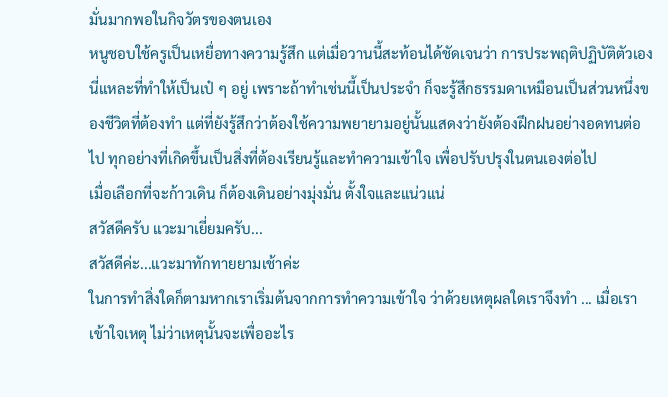มั่นมากพอในกิจวัตรของตนเอง
หนูชอบใช้ครูเป็นเหยื่อทางความรู้สึก แต่เมื่อวานนี้สะท้อนได้ชัดเจนว่า การประพฤติปฏิบัติตัวเองนี่แหละที่ทำให้เป็นเป๋ ๆ อยู่ เพราะถ้าทำเช่นนี้เป็นประจำ ก็จะรู้สึกธรรมดาเหมือนเป็นส่วนหนึ่งของชีวิตที่ต้องทำ แต่ที่ยังรู้สึกว่าต้องใช้ความพยายามอยู่นั้นแสดงว่ายังต้องฝึกฝนอย่างอดทนต่อไป ทุกอย่างที่เกิดขึ้นเป็นสิ่งที่ต้องเรียนรู้และทำความเข้าใจ เพื่อปรับปรุงในตนเองต่อไป
เมื่อเลือกที่จะก้าวเดิน ก็ต้องเดินอย่างมุ่งมั่น ตั้งใจและแน่วแน่
สวัสดีครับ แวะมาเยี่ยมครับ...
สวัสดีค่ะ...แวะมาทักทายยามเช้าค่ะ
ในการทำสิ่งใดก็ตามหากเราเริ่มต้นจากการทำความเข้าใจ ว่าด้วยเหตุผลใดเราจึงทำ ... เมื่อเราเข้าใจเหตุ ไม่ว่าเหตุนั้นจะเพื่ออะไร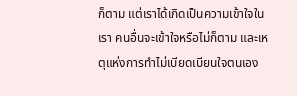ก็ตาม แต่เราได้เกิดเป็นความเข้าใจในเรา คนอื่นจะเข้าใจหรือไม่ก็ตาม และเหตุแห่งการทำไม่เบียดเบียนใจตนเอง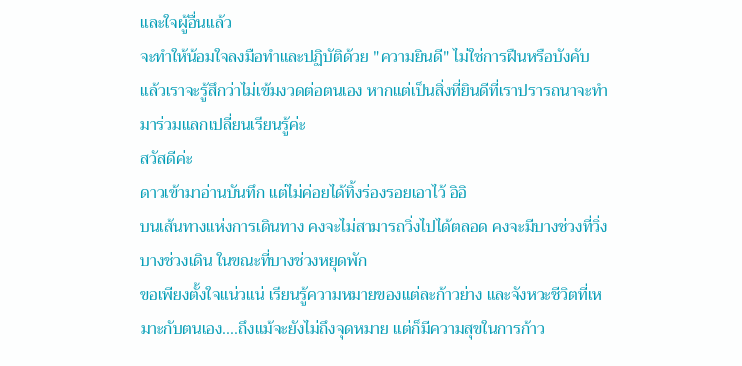และใจผู้อื่นแล้ว
จะทำให้น้อมใจลงมือทำและปฏิบัติด้วย "ความยินดี" ไม่ใช่การฝืนหรือบังคับ
แล้วเราจะรู้สึกว่าไม่เข้มงวดต่อตนเอง หากแต่เป็นสิ่งที่ยินดีที่เราปรารถนาจะทำ
มาร่วมแลกเปลี่ยนเรียนรู้ค่ะ
สวัสดีค่ะ
ดาวเข้ามาอ่านบันทึก แต่ไม่ค่อยได้ทิ้งร่องรอยเอาไว้ อิอิ
บนเส้นทางแห่งการเดินทาง คงจะไม่สามารถวิ่งไปได้ตลอด คงจะมีบางช่วงที่วิ่ง บางช่วงเดิน ในขณะที่บางช่วงหยุดพัก
ขอเพียงตั้งใจแน่วแน่ เรียนรู้ความหมายของแต่ละก้าวย่าง และจังหวะชีวิตที่เหมาะกับตนเอง....ถึงแม้จะยังไม่ถึงจุดหมาย แต่ก็มีความสุขในการก้าว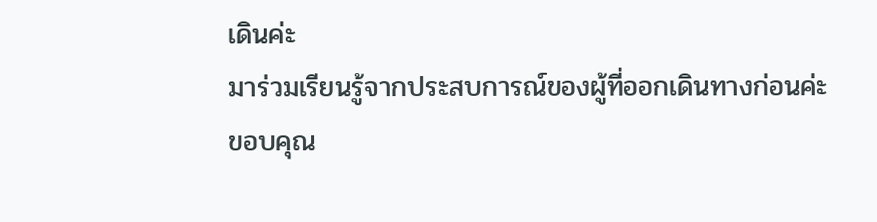เดินค่ะ
มาร่วมเรียนรู้จากประสบการณ์ของผู้ที่ออกเดินทางก่อนค่ะ
ขอบคุณ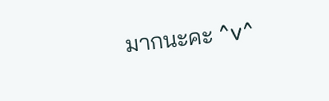มากนะคะ ^v^